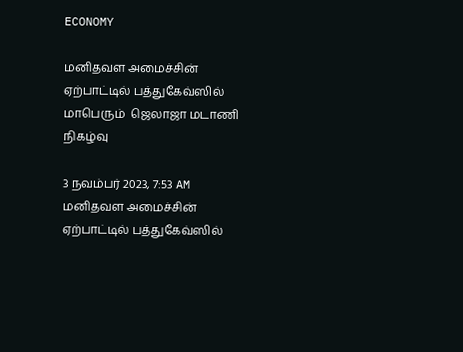ECONOMY

மனிதவள அமைச்சின் ஏற்பாட்டில் பத்துகேவ்ஸில்  மாபெரும்  ஜெலாஜா மடாணி நிகழ்வு

3 நவம்பர் 2023, 7:53 AM
மனிதவள அமைச்சின் ஏற்பாட்டில் பத்துகேவ்ஸில்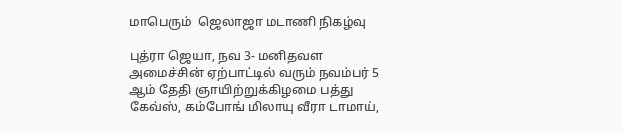மாபெரும்  ஜெலாஜா மடாணி நிகழ்வு

புத்ரா ஜெயா, நவ 3- மனிதவள அமைச்சின் ஏற்பாட்டில் வரும் நவம்பர் 5 ஆம் தேதி ஞாயிற்றுக்கிழமை பத்து கேவ்ஸ், கம்போங் மிலாயு வீரா டாமாய்,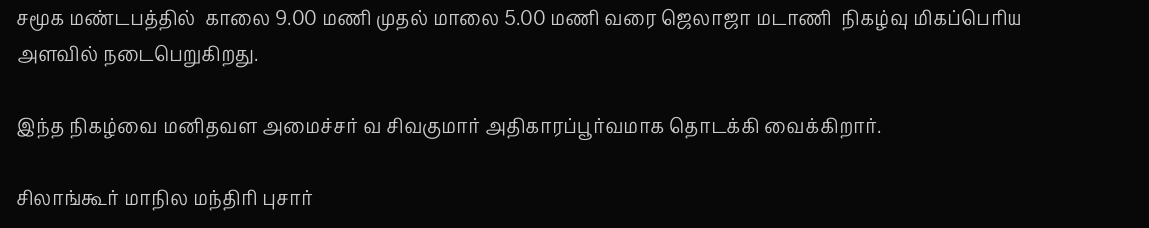சமூக மண்டபத்தில்  காலை 9.00 மணி முதல் மாலை 5.00 மணி வரை ஜெலாஜா மடாணி  நிகழ்வு மிகப்பெரிய அளவில் நடைபெறுகிறது.

இந்த நிகழ்வை மனிதவள அமைச்சர் வ சிவகுமார் அதிகாரப்பூர்வமாக தொடக்கி வைக்கிறார்.

சிலாங்கூர் மாநில மந்திரி புசார்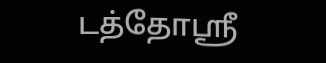டத்தோஸ்ரீ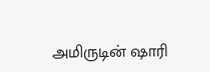அமிருடின் ஷாரி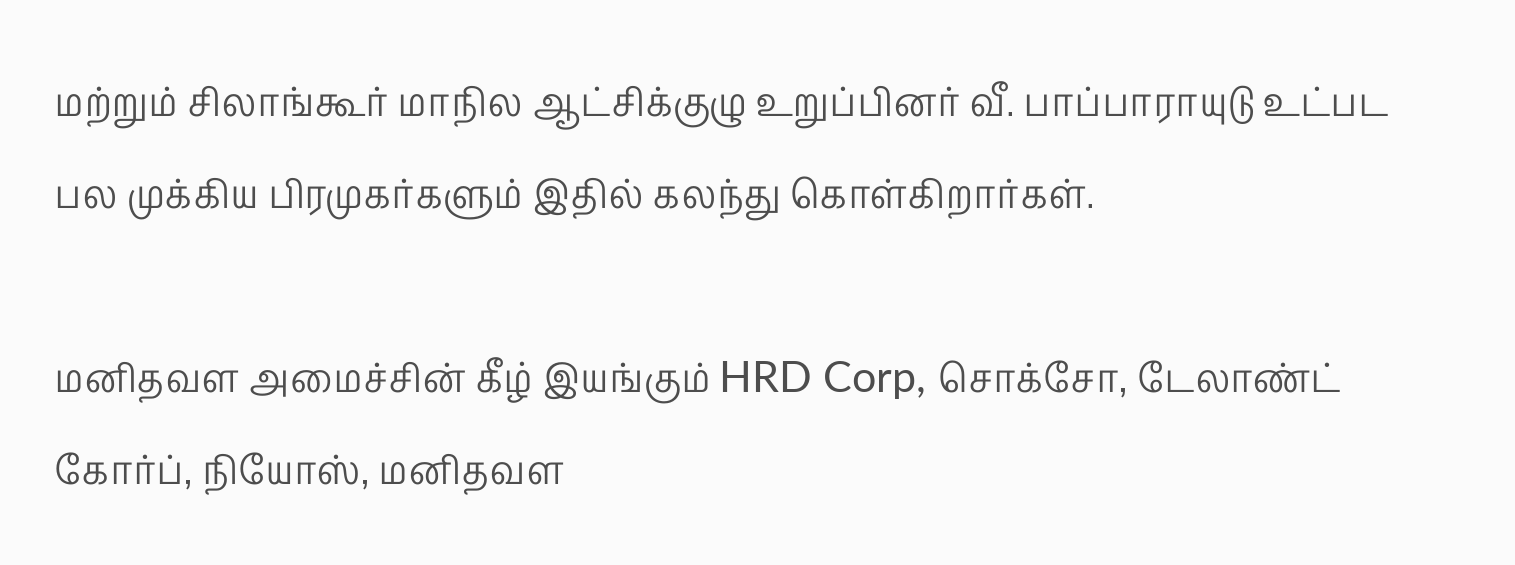மற்றும் சிலாங்கூர் மாநில ஆட்சிக்குழு உறுப்பினர் வீ. பாப்பாராயுடு உட்பட பல முக்கிய பிரமுகர்களும் இதில் கலந்து கொள்கிறார்கள்.

மனிதவள அமைச்சின் கீழ் இயங்கும் HRD Corp, சொக்சோ, டேலாண்ட் கோர்ப், நியோஸ், மனிதவள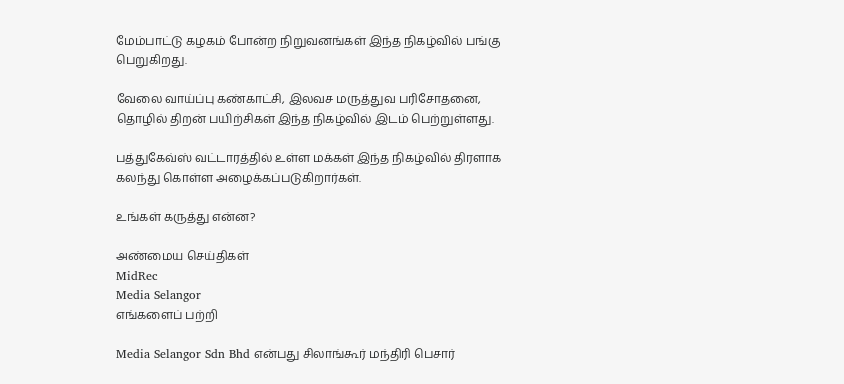மேம்பாட்டு கழகம் போன்ற நிறுவனங்கள் இந்த நிகழ்வில் பங்கு பெறுகிறது.

வேலை வாய்ப்பு கண்காட்சி, இலவச மருத்துவ பரிசோதனை, தொழில் திறன் பயிற்சிகள் இந்த நிகழ்வில் இடம் பெற்றுள்ளது.

பத்துகேவ்ஸ் வட்டாரத்தில் உள்ள மக்கள் இந்த நிகழ்வில் திரளாக கலந்து கொள்ள அழைக்கப்படுகிறார்கள்.

உங்கள் கருத்து என்ன?

அண்மைய செய்திகள்
MidRec
Media Selangor
எங்களைப் பற்றி

Media Selangor Sdn Bhd என்பது சிலாங்கூர் மந்திரி பெசார்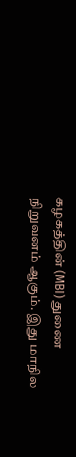கழகத்தின் (MBI) துணை நிறுவனம் ஆகும். இது மாநில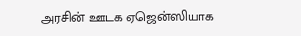அரசின் ஊடக ஏஜென்ஸியாக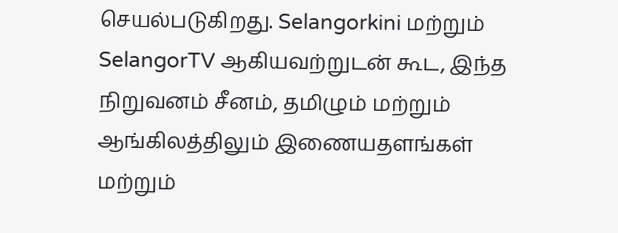செயல்படுகிறது. Selangorkini மற்றும் SelangorTV ஆகியவற்றுடன் கூட, இந்த நிறுவனம் சீனம், தமிழும் மற்றும் ஆங்கிலத்திலும் இணையதளங்கள் மற்றும்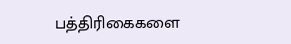பத்திரிகைகளை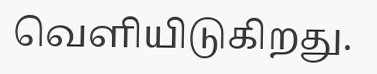வெளியிடுகிறது.